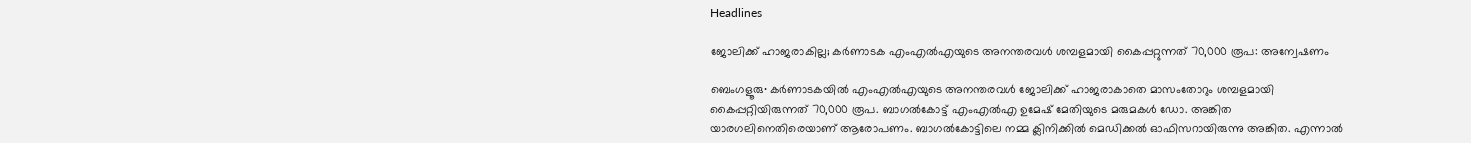Headlines

ജോലിക്ക് ഹാജരാകില്ല; കർണാടക എംഎൽഎയുടെ അനന്തരവൾ ശമ്പളമായി കൈപ്പറ്റുന്നത് 70,000 രൂപ: അന്വേഷണം

ബെംഗളൂരു∙ കർണാടകയിൽ എംഎൽഎയുടെ അനന്തരവൾ ജോലിക്ക് ഹാജരാകാതെ മാസംതോറും ശമ്പളമായി കൈപ്പറ്റിയിരുന്നത് 70,000 രൂപ. ബാഗൽകോട്ട് എംഎൽഎ ഉമേഷ് മേതിയുടെ മരുമകൾ ഡോ. അങ്കിത യാരഗലിനെതിരെയാണ് ആരോപണം. ബാഗൽകോട്ടിലെ നമ്മ ക്ലിനിക്കിൽ മെഡിക്കൽ ഓഫിസറായിരുന്നു അങ്കിത. എന്നാൽ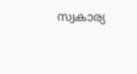സ്വകാര്യ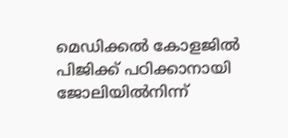മെഡിക്കൽ കോളജിൽ പിജിക്ക് പഠിക്കാനായി ജോലിയിൽനിന്ന്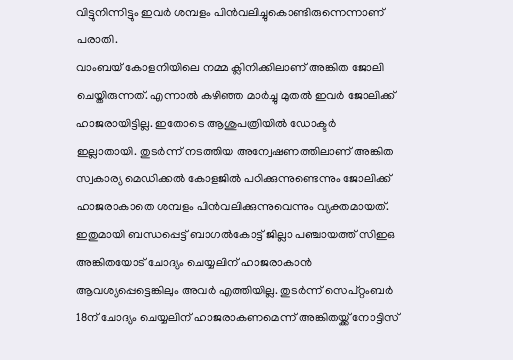വിട്ടുനിന്നിട്ടും ഇവർ ശമ്പളം പിൻവലിച്ചുകൊണ്ടിരുന്നെന്നാണ് പരാതി.
വാംബയ് കോളനിയിലെ നമ്മ ക്ലിനിക്കിലാണ് അങ്കിത ജോലി ചെയ്തിരുന്നത്. എന്നാൽ കഴിഞ്ഞ മാർച്ചു മുതൽ ഇവർ ജോലിക്ക് ഹാജരായിട്ടില്ല. ഇതോടെ ആശുപത്രിയിൽ ഡോക്ടർ ഇല്ലാതായി. തുടർന്ന് നടത്തിയ അന്വേഷണത്തിലാണ് അങ്കിത സ്വകാര്യ മെഡിക്കൽ കോളജിൽ പഠിക്കുന്നുണ്ടെന്നും ജോലിക്ക് ഹാജരാകാതെ ശമ്പളം പിൻവലിക്കുന്നുവെന്നും വ്യക്തമായത്. ഇതുമായി ബന്ധപ്പെട്ട് ബാഗൽകോട്ട് ജില്ലാ പഞ്ചായത്ത് സിഇഒ അങ്കിതയോട് ചോദ്യം ചെയ്യലിന് ഹാജരാകാൻ ആവശ്യപ്പെട്ടെങ്കിലും അവർ എത്തിയില്ല. തുടർന്ന് സെപ്റ്റംബർ 18ന് ചോദ്യം ചെയ്യലിന് ഹാജരാകണമെന്ന് അങ്കിതയ്ക്ക് നോട്ടിസ്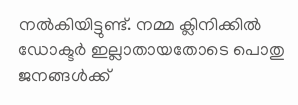നൽകിയിട്ടുണ്ട്. നമ്മ ക്ലിനിക്കിൽ ഡോക്ടർ ഇല്ലാതായതോടെ പൊതു ജനങ്ങൾക്ക്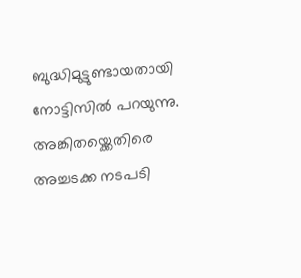ബുദ്ധിമുട്ടുണ്ടായതായി നോട്ടിസിൽ പറയുന്നു. അങ്കിതയ്ക്കെതിരെ അച്ചടക്ക നടപടി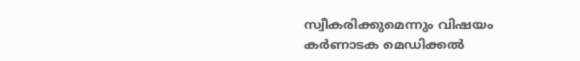സ്വീകരിക്കുമെന്നും വിഷയം കർണാടക മെഡിക്കൽ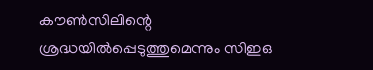കൗൺസിലിന്റെ ശ്രദ്ധയിൽപ്പെടുത്തുമെന്നും സിഇഒ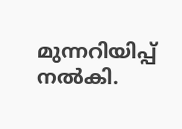മുന്നറിയിപ്പ് നൽകി.